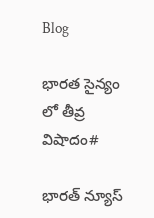Blog

భారత సైన్యం లో తీవ్ర విషాదం#

భారత్ న్యూస్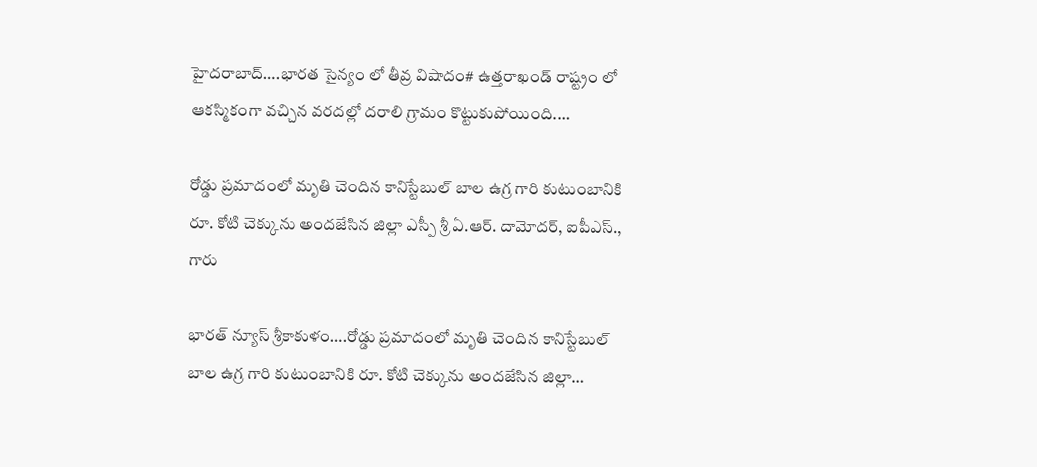హైదరాబాద్….భారత సైన్యం లో తీవ్ర విషాదం# ఉత్తరాఖండ్ రాష్ట్రం లో ఆకస్మికంగా వచ్చిన వరదల్లో దరాలి గ్రామం కొట్టుకుపోయింది.…

రోడ్డు ప్రమాదంలో మృతి చెందిన కానిస్టేబుల్ బాల ఉగ్ర గారి కుటుంబానికి రూ. కోటి చెక్కును అందజేసిన జిల్లా ఎస్పీ శ్రీ ఏ.ఆర్. దామోదర్, ఐపీఎస్., గారు

భారత్ న్యూస్ శ్రీకాకుళం….రోడ్డు ప్రమాదంలో మృతి చెందిన కానిస్టేబుల్ బాల ఉగ్ర గారి కుటుంబానికి రూ. కోటి చెక్కును అందజేసిన జిల్లా…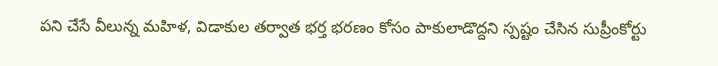పని చేసే వీలున్న మహిళ, విడాకుల తర్వాత భర్త భరణం కోసం పాకులాడొద్దని స్పష్టం చేసిన సుప్రీంకోర్టు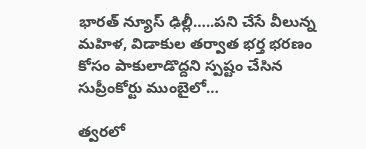భారత్ న్యూస్ ఢిల్లీ…..పని చేసే వీలున్న మహిళ, విడాకుల తర్వాత భర్త భరణం కోసం పాకులాడొద్దని స్పష్టం చేసిన సుప్రీంకోర్టు ముంబైలో…

త్వరలో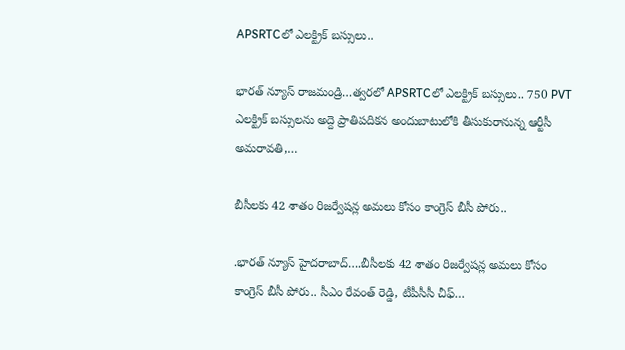APSRTCలో ఎలక్ట్రిక్ బస్సులు..

భారత్ న్యూస్ రాజమండ్రి…త్వరలో APSRTCలో ఎలక్ట్రిక్ బస్సులు.. 750 PVT ఎలక్ట్రిక్ బస్సులను అద్దె ప్రాతిపదికన అందుబాటులోకి తీసుకురానున్న ఆర్టీసీ అమరావతి,…

బీసీలకు 42 శాతం రిజర్వేషన్ల అమలు కోసం కాంగ్రెస్ బీసీ పోరు..

.భారత్ న్యూస్ హైదరాబాద్….బీసీలకు 42 శాతం రిజర్వేషన్ల అమలు కోసం కాంగ్రెస్ బీసీ పోరు.. సీఎం రేవంత్ రెడ్డి, టీపీసీసీ చీఫ్…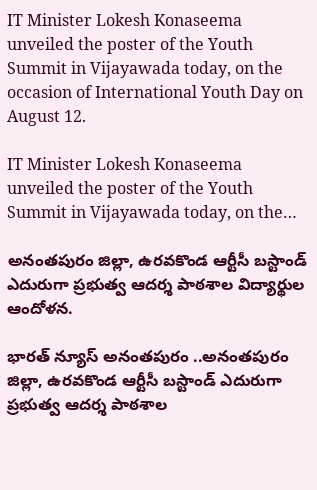IT Minister Lokesh Konaseema unveiled the poster of the Youth Summit in Vijayawada today, on the occasion of International Youth Day on August 12.

IT Minister Lokesh Konaseema unveiled the poster of the Youth Summit in Vijayawada today, on the…

అనంతపురం జిల్లా, ఉరవకొండ ఆర్టీసీ బస్టాండ్ ఎదురుగా ప్రభుత్వ ఆదర్శ పాఠశాల విద్యార్థుల ఆందోళన.

భారత్ న్యూస్ అనంతపురం ..అనంతపురం జిల్లా, ఉరవకొండ ఆర్టీసీ బస్టాండ్ ఎదురుగా ప్రభుత్వ ఆదర్శ పాఠశాల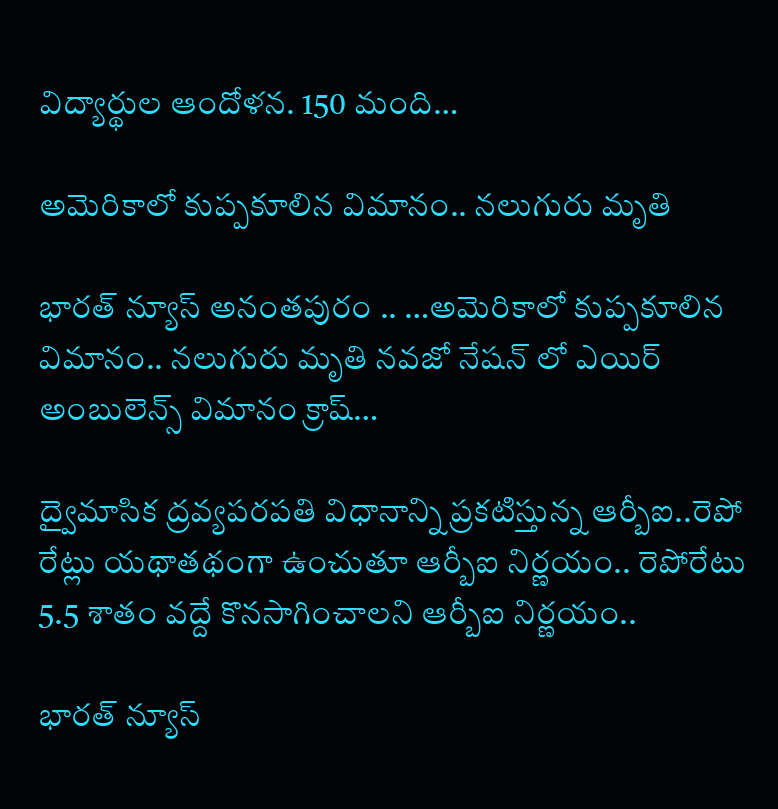విద్యార్థుల ఆందోళన. 150 మంది…

అమెరికాలో కుప్పకూలిన విమానం.. నలుగురు మృతి

భారత్ న్యూస్ అనంతపురం .. …అమెరికాలో కుప్పకూలిన విమానం.. నలుగురు మృతి నవజో నేషన్ లో ఎయిర్ అంబులెన్స్ విమానం క్రాష్…

ద్వైమాసిక ద్రవ్యపరపతి విధానాన్ని ప్రకటిస్తున్న ఆర్బీఐ..రెపో రేట్లు యథాతథంగా ఉంచుతూ ఆర్బీఐ నిర్ణయం.. రెపోరేటు 5.5 శాతం వద్దే కొనసాగించాలని ఆర్బీఐ నిర్ణయం..

భారత్ న్యూస్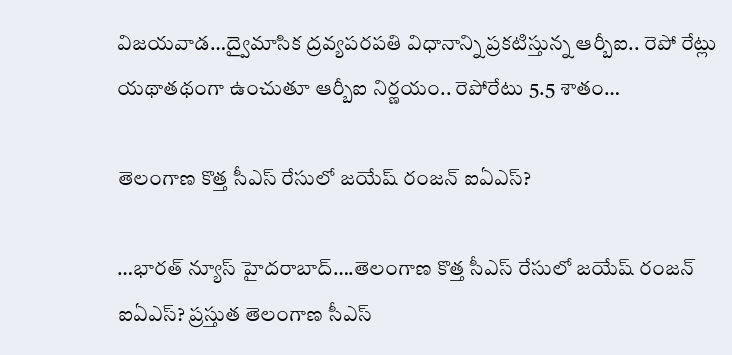విజయవాడ…ద్వైమాసిక ద్రవ్యపరపతి విధానాన్ని ప్రకటిస్తున్న ఆర్బీఐ.. రెపో రేట్లు యథాతథంగా ఉంచుతూ ఆర్బీఐ నిర్ణయం.. రెపోరేటు 5.5 శాతం…

తెలంగాణ కొత్త సీఎస్ రేసులో జయేష్ రంజన్ ఐఏఎస్?

…భారత్ న్యూస్ హైదరాబాద్….తెలంగాణ కొత్త సీఎస్ రేసులో జయేష్ రంజన్ ఐఏఎస్? ప్రస్తుత తెలంగాణ సీఎస్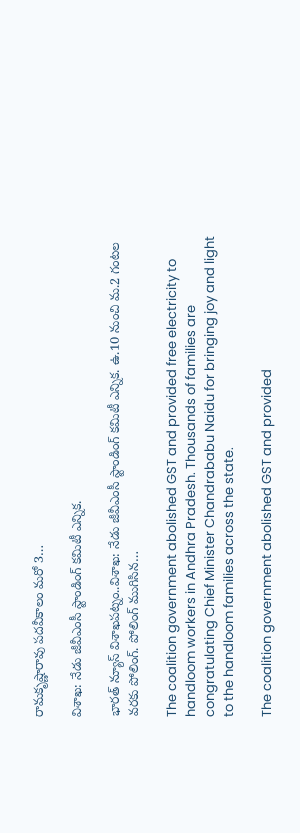రామకృష్ణారావు పదవీకాలం మరో 3…

విశాఖ: నేడు జీవీఎంసీ స్టాండింగ్‌ కమిటీ ఎన్నిక.

భారత్ న్యూస్ విశాఖపట్నం..విశాఖ: నేడు జీవీఎంసీ స్టాండింగ్‌ కమిటీ ఎన్నిక. ఉ.10 నుంచి మ.2 గంటల వరకు పోలింగ్. పోలింగ్‌ ముగిసిన…

The coalition government abolished GST and provided free electricity to handloom workers in Andhra Pradesh. Thousands of families are congratulating Chief Minister Chandrababu Naidu for bringing joy and light to the handloom families across the state.

The coalition government abolished GST and provided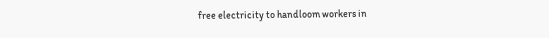free electricity to handloom workers in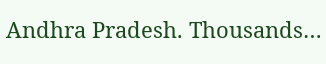Andhra Pradesh. Thousands…